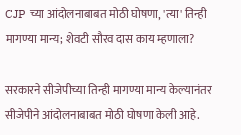CJP च्या आंदोलनाबाबत मोठी घोषणा, 'त्या' तिन्ही मागण्या मान्य; शेवटी सौरव दास काय म्हणाला?

सरकारने सीजेपीच्या तिन्ही मागण्या मान्य केल्यानंतर सीजेपीने आंदोलनाबाबत मोठी घोषणा केली आहे.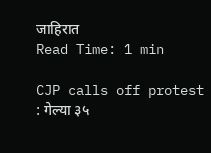जाहिरात
Read Time: 1 min

CJP calls off protest : गेल्या ३५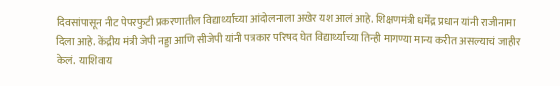दिवसांपासून नीट पेपरफुटी प्रकरणातील विद्यार्थ्यांच्या आंदोलनाला अखेर यश आलं आहे. शिक्षणमंत्री धर्मेंद्र प्रधान यांनी राजीनामा दिला आहे. केंद्रीय मंत्री जेपी नड्डा आणि सीजेपी यांनी पत्रकार परिषद घेत विद्यार्थ्यांच्या तिन्ही मागण्या मान्य करीत असल्याचं जाहीर केलं.  याशिवाय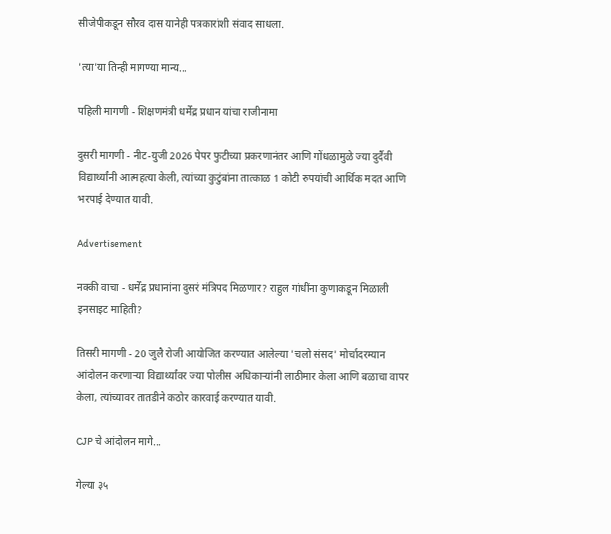सीजेपीकडून सौरव दास यानेही पत्रकारांशी संवाद साधला.

'त्या'या तिन्ही मागण्या मान्य...

पहिली मागणी - शिक्षणमंत्री धर्मेंद्र प्रधान यांचा राजीनामा

दुसरी मागणी - नीट-युजी 2026 पेपर फुटीच्या प्रकरणानंतर आणि गोंधळामुळे ज्या दुर्दैवी विद्यार्थ्यांनी आत्महत्या केली, त्यांच्या कुटुंबांना तात्काळ 1 कोटी रुपयांची आर्थिक मदत आणि भरपाई देण्यात यावी.

Advertisement

नक्की वाचा - धर्मेंद्र प्रधानांना दुसरं मंत्रिपद मिळणार? राहुल गांधींना कुणाकडून मिळाली इनसाइट माहिती?

तिसरी मागणी - 20 जुलै रोजी आयोजित करण्यात आलेल्या 'चलो संसद' मोर्चादरम्यान आंदोलन करणाऱ्या विद्यार्थ्यांवर ज्या पोलीस अधिकाऱ्यांनी लाठीमार केला आणि बळाचा वापर केला, त्यांच्यावर तातडीने कठोर कारवाई करण्यात यावी.

CJP चे आंदोलन मागे...

गेल्या ३५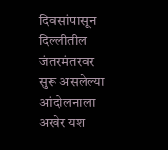दिवसांपासून दिल्लीतील जंतरमंतरवर सुरू असलेल्या आंदोलनाला अखेर यश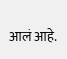आलं आहे.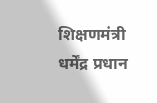शिक्षणमंत्री धर्मेंद्र प्रधान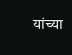यांच्या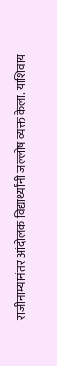राजीनाम्यानंतर आंदोलक विद्यार्थ्यांनी जल्लोष व्यक्त केला. याशिवाय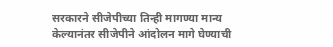सरकारने सीजेपीच्या तिन्ही मागण्या मान्य केल्यानंतर सीजेपीने आंदोलन मागे घेण्याची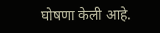घोषणा केली आहे.